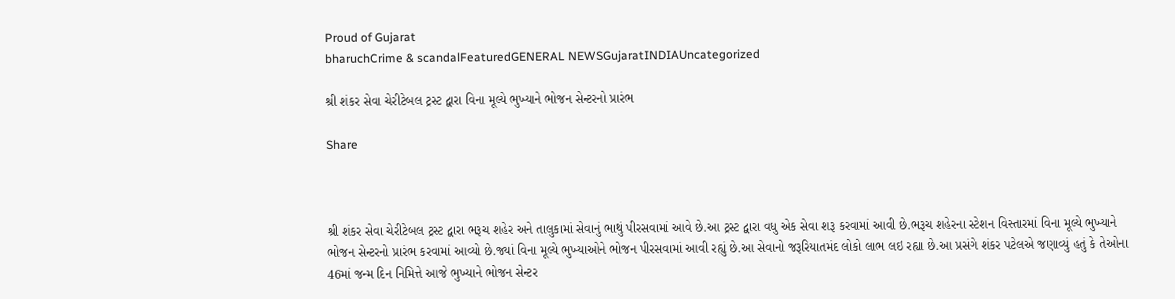Proud of Gujarat
bharuchCrime & scandalFeaturedGENERAL NEWSGujaratINDIAUncategorized

શ્રી શંકર સેવા ચેરીટેબલ ટ્રસ્ટ દ્વારા વિના મૂલ્યે ભુખ્યાને ભોજન સેન્ટરનો પ્રારંભ

Share



શ્રી શંકર સેવા ચેરીટેબલ ટ્રસ્ટ દ્વારા ભરૂચ શહેર અને તાલુકામાં સેવાનું ભાથું પીરસવામાં આવે છે.આ ટ્રસ્ટ દ્વારા વધુ એક સેવા શરૂ કરવામાં આવી છે.ભરૂચ શહેરના સ્ટેશન વિસ્તારમાં વિના મૂલ્યે ભુખ્યાને ભોજન સેન્ટરનો પ્રારંભ કરવામાં આવ્યો છે.જ્યાં વિના મૂલ્યે ભુખ્યાઓને ભોજન પીરસવામાં આવી રહ્યું છે.આ સેવાનો જરૂરિયાતમંદ લોકો લાભ લઇ રહ્યા છે.આ પ્રસંગે શંકર પટેલએ જણાવ્યું હતું કે તેઓના 46માં જન્મ દિન નિમિત્તે આજે ભુખ્યાને ભોજન સેન્ટર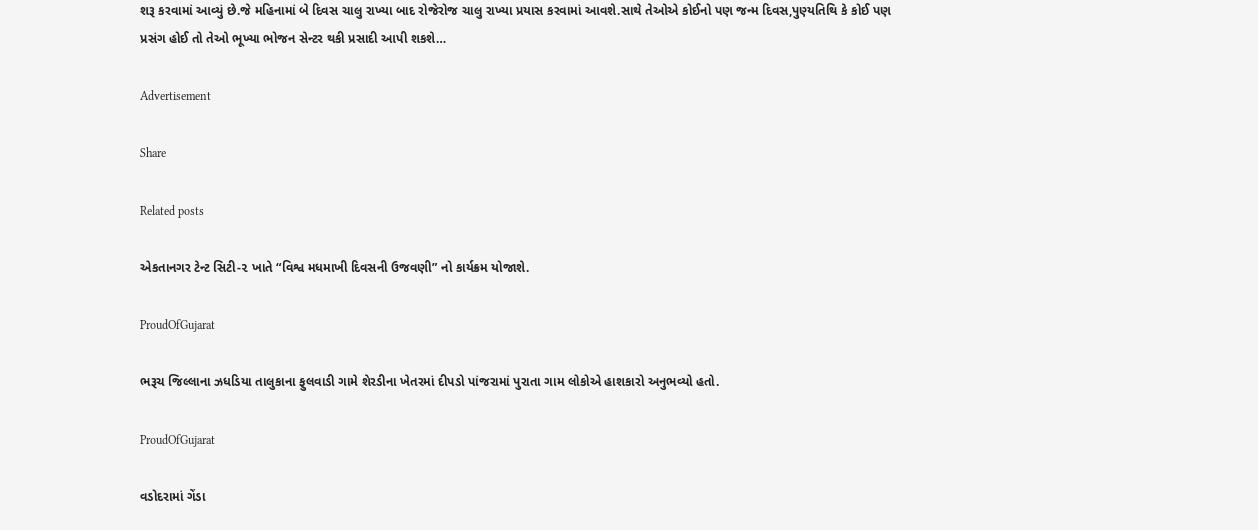શરૂ કરવામાં આવ્યું છે.જે મહિનામાં બે દિવસ ચાલુ રાખ્યા બાદ રોજેરોજ ચાલુ રાખ્યા પ્રયાસ કરવામાં આવશે.સાથે તેઓએ કોઈનો પણ જન્મ દિવસ,પુણ્યતિથિ કે કોઈ પણ પ્રસંગ હોઈ તો તેઓ ભૂખ્યા ભોજન સેન્ટર થકી પ્રસાદી આપી શકશે…

Advertisement

Share

Related posts

એકતાનગર ટેન્ટ સિટી-૨ ખાતે “વિશ્વ મધમાખી દિવસની ઉજવણી” નો કાર્યક્રમ યોજાશે.

ProudOfGujarat

ભરૂચ જિલ્લાના ઝધડિયા તાલુકાના ફુલવાડી ગામે શેરડીના ખેતરમાં દીપડો પાંજરામાં પુરાતા ગામ લોકોએ હાશકારો અનુભવ્યો હતો.

ProudOfGujarat

વડોદરામાં ગેંડા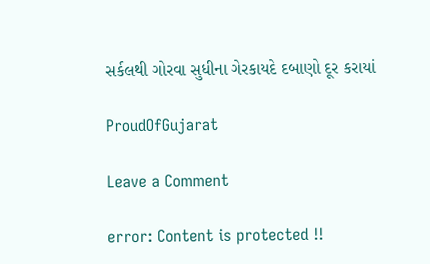સર્કલથી ગોરવા સુધીના ગેરકાયદે દબાણો દૂર કરાયાં

ProudOfGujarat

Leave a Comment

error: Content is protected !!